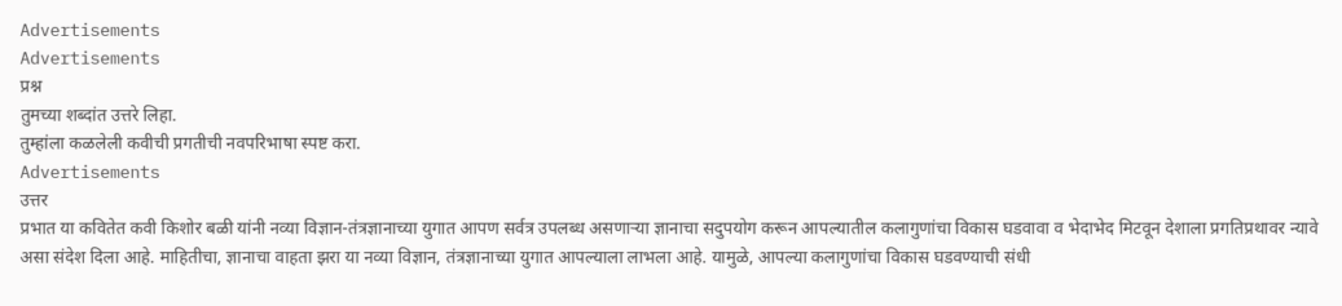Advertisements
Advertisements
प्रश्न
तुमच्या शब्दांत उत्तरे लिहा.
तुम्हांला कळलेली कवीची प्रगतीची नवपरिभाषा स्पष्ट करा.
Advertisements
उत्तर
प्रभात या कवितेत कवी किशोर बळी यांनी नव्या विज्ञान-तंत्रज्ञानाच्या युगात आपण सर्वत्र उपलब्ध असणाऱ्या ज्ञानाचा सदुपयोग करून आपल्यातील कलागुणांचा विकास घडवावा व भेदाभेद मिटवून देशाला प्रगतिप्रथावर न्यावे असा संदेश दिला आहे. माहितीचा, ज्ञानाचा वाहता झरा या नव्या विज्ञान, तंत्रज्ञानाच्या युगात आपल्याला लाभला आहे. यामुळे, आपल्या कलागुणांचा विकास घडवण्याची संधी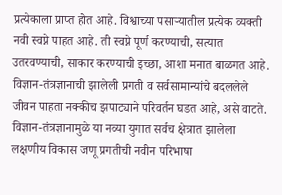प्रत्येकाला प्राप्त होत आहे. विश्वाच्या पसाऱ्यातील प्रत्येक व्यक्ती नवी स्वप्ने पाहत आहे. ती स्वप्ने पूर्ण करण्याची, सत्यात उतरवण्याची, साकार करण्याची इच्छा, आशा मनात बाळगत आहे. विज्ञान-तंत्रज्ञानाची झालेली प्रगती व सर्वसामान्यांचे बदललेले जीवन पाहता नक्कीच झपाट्याने परिवर्तन घडत आहे, असे वाटते. विज्ञान-तंत्रज्ञानामुळे या नव्या युगात सर्वच क्षेत्रात झालेला लक्षणीय विकास जणू प्रगतीची नवीन परिभाषा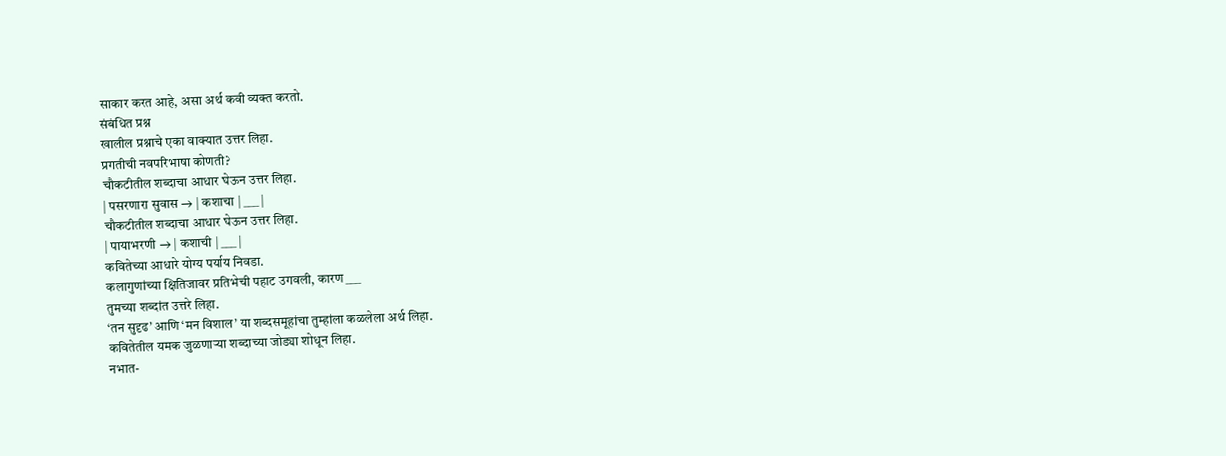साकार करत आहे, असा अर्थ कवी व्यक्त करतो.
संबंधित प्रश्न
खालील प्रश्नाचे एका वाक्यात उत्तर लिहा.
प्रगतीची नवपरिभाषा कोणती?
चौकटीतील शब्दाचा आधार घेऊन उत्तर लिहा.
| पसरणारा सुवास → | कशाचा | ___ |
चौकटीतील शब्दाचा आधार घेऊन उत्तर लिहा.
| पायाभरणी → | कशाची | ___ |
कवितेच्या आधारे योग्य पर्याय निवडा.
कलागुणांच्या क्षितिजावर प्रतिभेची पहाट उगवली, कारण ___
तुमच्या शब्दांत उत्तरे लिहा.
‘तन सुदृढ’ आणि ‘मन विशाल’ या शब्दसमूहांचा तुम्हांला कळलेला अर्थ लिहा.
कवितेतील यमक जुळणाऱ्या शब्दाच्या जोड्या शोधून लिहा.
नभात-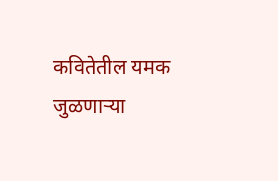कवितेतील यमक जुळणाऱ्या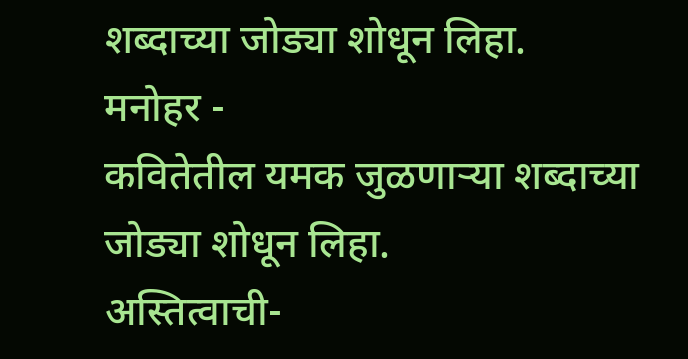शब्दाच्या जोड्या शोधून लिहा.
मनोहर -
कवितेतील यमक जुळणाऱ्या शब्दाच्या जोड्या शोधून लिहा.
अस्तित्वाची-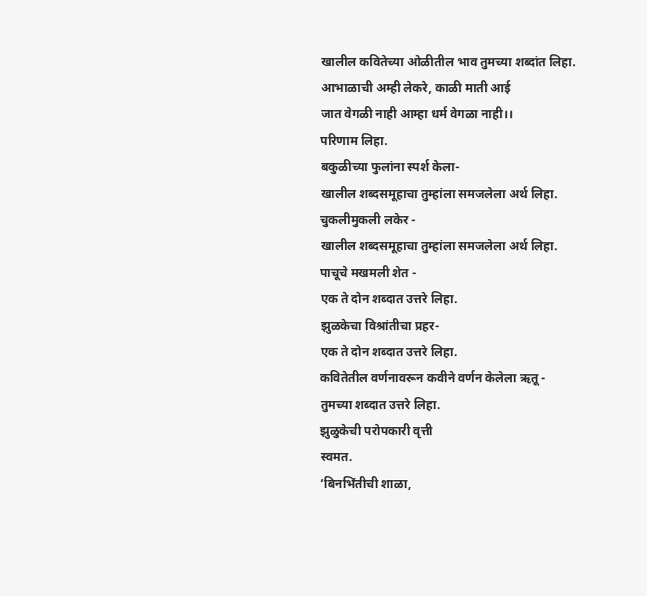खालील कवितेच्या ओळीतील भाव तुमच्या शब्दांत लिहा.
आभाळाची अम्ही लेकरे, काळी माती आई
जात वेगळी नाही आम्हा धर्म वेगळा नाही।।
परिणाम लिहा.
बकुळीच्या फुलांना स्पर्श केला-
खालील शब्दसमूहाचा तुम्हांला समजलेला अर्थ लिहा.
चुकलीमुकली लकेर -
खालील शब्दसमूहाचा तुम्हांला समजलेला अर्थ लिहा.
पाचूचे मखमली शेत -
एक ते दोन शब्दात उत्तरे लिहा.
झुळकेचा विश्रांतीचा प्रहर-
एक ते दोन शब्दात उत्तरे लिहा.
कवितेतील वर्णनावरून कवीने वर्णन केलेला ऋतू -
तुमच्या शब्दात उत्तरे लिहा.
झुळुकेची परोपकारी वृत्ती
स्वमत.
‘बिनभिंतीची शाळा,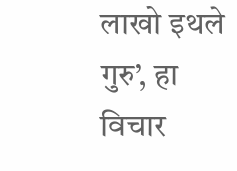लाखो इथले गुरु’, हा विचार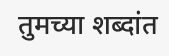तुमच्या शब्दांत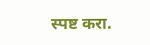स्पष्ट करा.